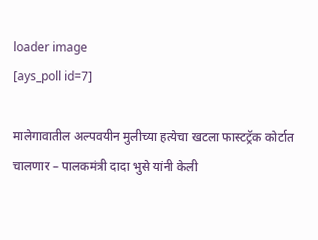loader image
[ays_poll id=7]

मालेगावातील अल्पवयीन मुलीच्या हत्येचा खटला फास्टट्रॅक कोर्टात चालणार – पालकमंत्री दादा भुसे यांनी केली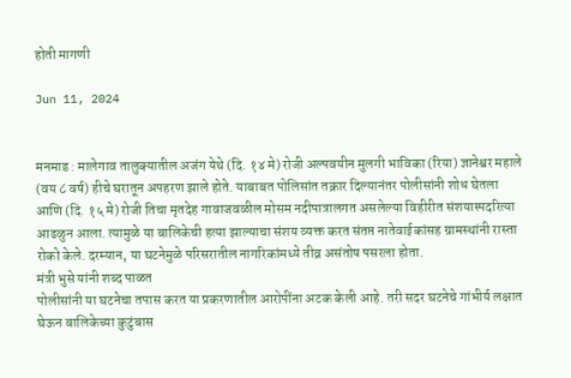होती मागणी

Jun 11, 2024


मनमाड : मालेगाव तालुक्यातील अजंग येथे (दि. १४ मे) रोजी अल्पवयीन मुलगी भाविका (रिया) ज्ञानेश्वर महाले (वय ८ वर्ष) हीचे घरातून अपहरण झाले होते. याबाबत पोलिसांत तक्रार दिल्यानंतर पोलीसांनी शोध घेतला आणि (दि. १५ मे) रोजी तिचा मृतदेह गावाजवळील मोसम नदीपात्रालगत असलेल्या विहीरीत संशयास्पदरित्या आढळुन आला. त्यामुळे या बालिकेची हत्या झाल्याचा संशय व्यक्त करत संतप्त नातेवाईकांसह ग्रामस्थांनी रास्ता रोको केले. दरम्यान, या घटनेमुळे परिसरातील नागरिकांमध्ये तीव्र असंतोष पसरला होता.
मंत्री भुसे यांनी शब्द पाळत
पोलीसांनी या घटनेचा तपास करत या प्रकरणातील आरोपींना अटक केली आहे. तरी सदर घटनेचे गांभीर्य लक्षात घेऊन बालिकेच्या कुटुंबास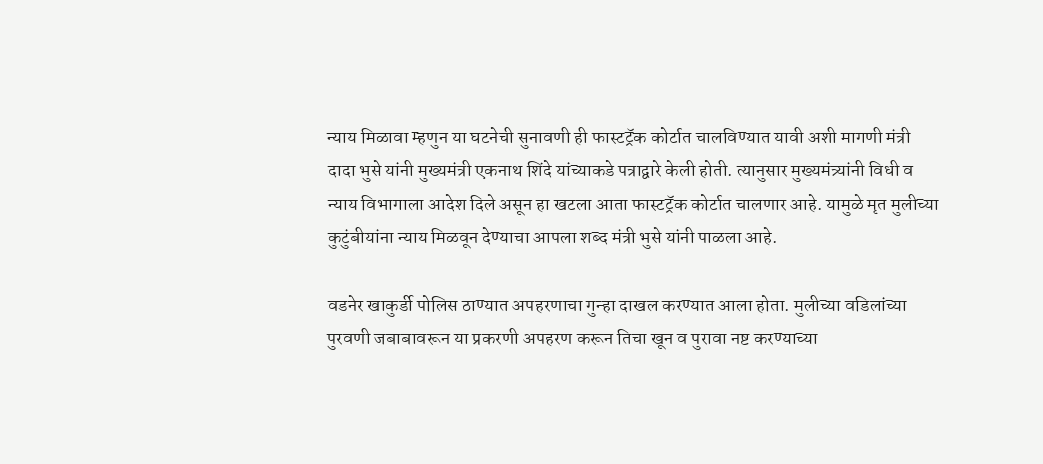न्याय मिळावा म्हणुन या घटनेची सुनावणी ही फास्टट्रॅक कोर्टात चालविण्यात यावी अशी मागणी मंत्री दादा भुसे यांनी मुख्यमंत्री एकनाथ शिंदे यांच्याकडे पत्राद्वारे केली होती. त्यानुसार मुख्यमंत्र्यांनी विधी व न्याय विभागाला आदेश दिले असून हा खटला आता फास्टट्रॅक कोर्टात चालणार आहे. यामुळे मृत मुलीच्या कुटुंबीयांना न्याय मिळवून देण्याचा आपला शब्द मंत्री भुसे यांनी पाळला आहे.

वडनेर खाकुर्डी पोलिस ठाण्यात अपहरणाचा गुन्हा दाखल करण्यात आला होता. मुलीच्या वडिलांच्या पुरवणी जबाबावरून या प्रकरणी अपहरण करून तिचा खून व पुरावा नष्ट करण्याच्या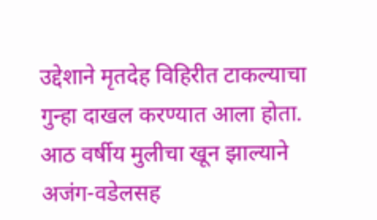उद्देशाने मृतदेह विहिरीत टाकल्याचा गुन्हा दाखल करण्यात आला होता. आठ वर्षीय मुलीचा खून झाल्याने अजंग-वडेलसह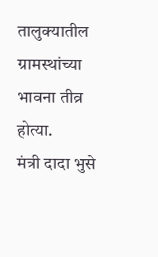तालुक्यातील ग्रामस्थांच्या भावना तीव्र होत्या.
मंत्री दादा भुसे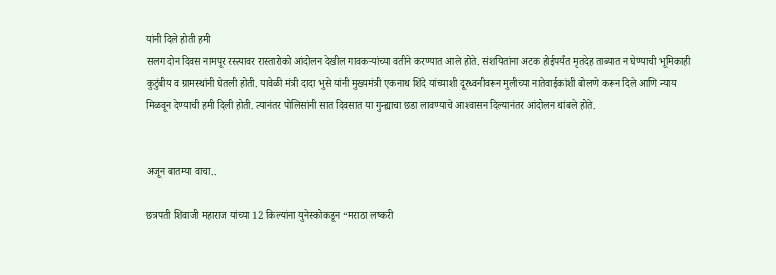यांनी दिले होती हमी
सलग दोन दिवस नामपूर रस्त्यावर रास्तारोको आंदोलन देखील गावकऱ्यांच्या वतीने करण्यात आले होते. संशयितांना अटक होईपर्यंत मृतदेह ताब्यात न घेण्याची भूमिकाही कुटुंबीय व ग्रामस्थांनी घेतली होती. यावेळी मंत्री दादा भुसे यांनी मुख्यमंत्री एकनाथ शिंदे यांच्याशी दूरध्वनीवरून मुलीच्या नातेवाईकांशी बोलणे करून दिले आणि न्याय मिळवून देण्याची हमी दिली होती. त्यानंतर पोलिसांनी सात दिवसात या गुन्ह्याचा छडा लावण्याचे आश्‍वासन दिल्यानंतर आंदोलन थांबले होते.


अजून बातम्या वाचा..

छत्रपती शिवाजी महाराज यांच्या 12 किल्यांना युनेस्कोकडून “मराठा लष्करी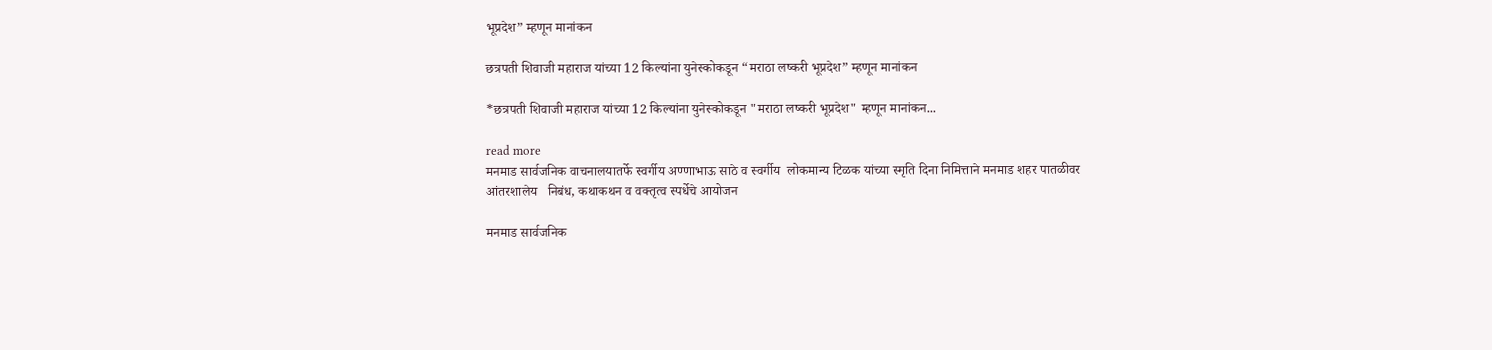भूप्रदेश” म्हणून मानांकन

छत्रपती शिवाजी महाराज यांच्या 12 किल्यांना युनेस्कोकडून “मराठा लष्करी भूप्रदेश” म्हणून मानांकन

*छत्रपती शिवाजी महाराज यांच्या 12 किल्यांना युनेस्कोकडून "मराठा लष्करी भूप्रदेश" म्हणून मानांकन...

read more
मनमाड सार्वजनिक वाचनालयातर्फे स्वर्गीय अण्णाभाऊ साठे व स्वर्गीय  लोकमान्य टिळक यांच्या स्मृति दिना निमित्ताने मनमाड शहर पातळीवर आंतरशालेय   निबंध, कथाकथन व वक्तृत्व स्पर्धेचे आयोजन

मनमाड सार्वजनिक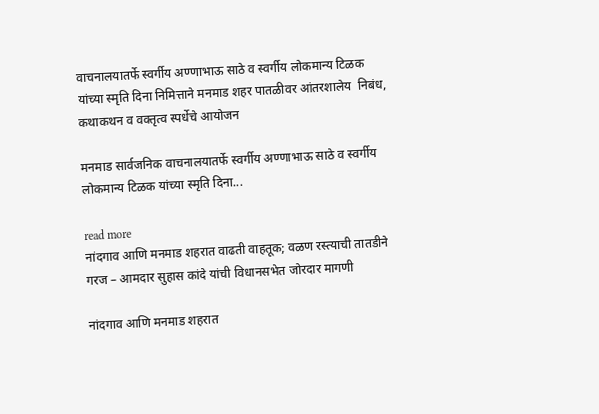वाचनालयातर्फे स्वर्गीय अण्णाभाऊ साठे व स्वर्गीय लोकमान्य टिळक यांच्या स्मृति दिना निमित्ताने मनमाड शहर पातळीवर आंतरशालेय  निबंध, कथाकथन व वक्तृत्व स्पर्धेचे आयोजन

मनमाड सार्वजनिक वाचनालयातर्फे स्वर्गीय अण्णाभाऊ साठे व स्वर्गीय लोकमान्य टिळक यांच्या स्मृति दिना...

read more
नांदगाव आणि मनमाड शहरात वाढती वाहतूक; वळण रस्त्याची तातडीने गरज – आमदार सुहास कांदे यांची विधानसभेत जोरदार मागणी

नांदगाव आणि मनमाड शहरात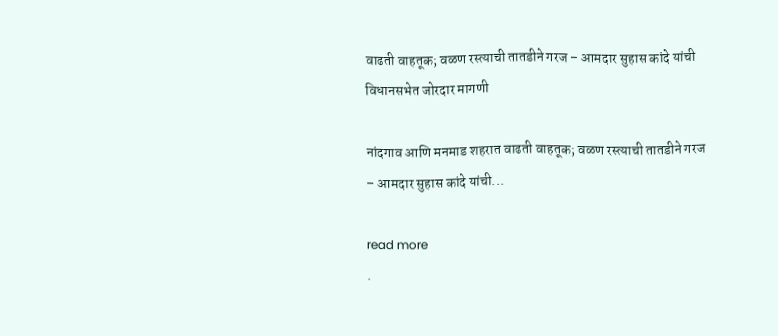वाढती वाहतूक; वळण रस्त्याची तातडीने गरज – आमदार सुहास कांदे यांची विधानसभेत जोरदार मागणी

नांदगाव आणि मनमाड शहरात वाढती वाहतूक; वळण रस्त्याची तातडीने गरज – आमदार सुहास कांदे यांची...

read more
.